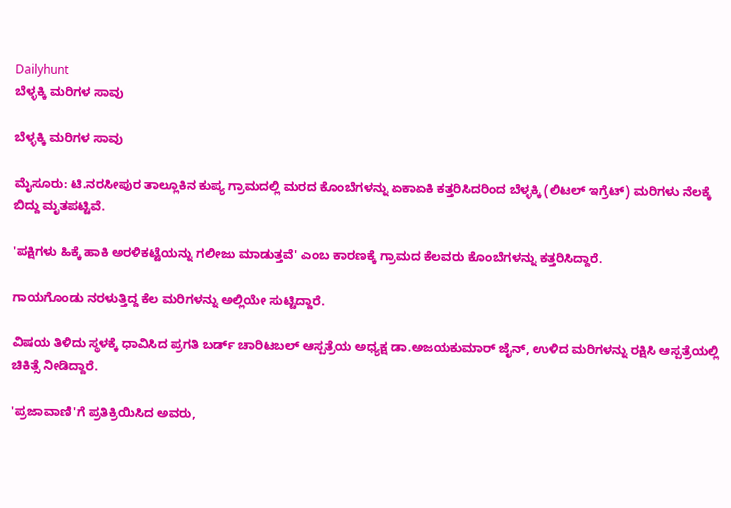Dailyhunt
ಬೆಳ್ಳಕ್ಕಿ ಮರಿಗಳ ಸಾವು

ಬೆಳ್ಳಕ್ಕಿ ಮರಿಗಳ ಸಾವು

ಮೈಸೂರು: ಟಿ.ನರಸೀಪುರ ತಾಲ್ಲೂಕಿನ ಕುಪ್ಯ ಗ್ರಾಮದಲ್ಲಿ ಮರದ ಕೊಂಬೆಗಳನ್ನು ಏಕಾಏಕಿ ಕತ್ತರಿಸಿದರಿಂದ ಬೆಳ್ಳಕ್ಕಿ (ಲಿಟಲ್ ಇಗ್ರೆಟ್) ಮರಿಗಳು ನೆಲಕ್ಕೆ ಬಿದ್ದು ಮೃತಪಟ್ಟಿವೆ.

'ಪಕ್ಷಿಗಳು ಹಿಕ್ಕೆ ಹಾಕಿ ಅರಳಿಕಟ್ಟೆಯನ್ನು ಗಲೀಜು ಮಾಡುತ್ತವೆ' ಎಂಬ ಕಾರಣಕ್ಕೆ ಗ್ರಾಮದ ಕೆಲವರು ಕೊಂಬೆಗಳನ್ನು ಕತ್ತರಿಸಿದ್ದಾರೆ.

ಗಾಯಗೊಂಡು ನರಳುತ್ತಿದ್ದ ಕೆಲ ಮರಿಗಳನ್ನು ಅಲ್ಲಿಯೇ ಸುಟ್ಟಿದ್ದಾರೆ.

ವಿಷಯ ತಿಳಿದು ಸ್ಥಳಕ್ಕೆ ಧಾವಿಸಿದ ಪ್ರಗತಿ ಬರ್ಡ್ ಚಾರಿಟಬಲ್ ಆಸ್ಪತ್ರೆಯ ಅಧ್ಯಕ್ಷ ಡಾ.ಅಜಯಕುಮಾರ್ ಜೈನ್, ಉಳಿದ ಮರಿಗಳನ್ನು ರಕ್ಷಿಸಿ ಆಸ್ಪತ್ರೆಯಲ್ಲಿ ಚಿಕಿತ್ಸೆ ನೀಡಿದ್ದಾರೆ.

'ಪ್ರಜಾವಾಣಿ'ಗೆ ಪ್ರತಿಕ್ರಿಯಿಸಿದ ಅವರು,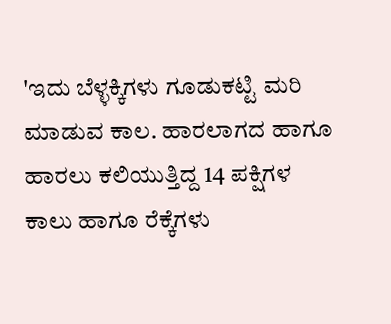'ಇದು ಬೆಳ್ಳಕ್ಕಿಗಳು ಗೂಡುಕಟ್ಟಿ ಮರಿ ಮಾಡುವ ಕಾಲ. ಹಾರಲಾಗದ ಹಾಗೂ ಹಾರಲು ಕಲಿಯುತ್ತಿದ್ದ 14 ಪಕ್ಷಿಗಳ ಕಾಲು ಹಾಗೂ ರೆಕ್ಕೆಗಳು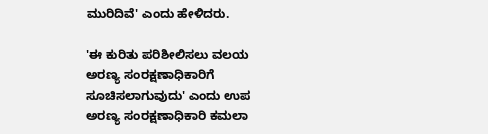ಮುರಿದಿವೆ' ಎಂದು ಹೇಳಿದರು.

'ಈ ಕುರಿತು ಪರಿಶೀಲಿಸಲು ವಲಯ ಅರಣ್ಯ ಸಂರಕ್ಷಣಾಧಿಕಾರಿಗೆ ಸೂಚಿಸಲಾಗುವುದು' ಎಂದು ಉಪ ಅರಣ್ಯ ಸಂರಕ್ಷಣಾಧಿಕಾರಿ ಕಮಲಾ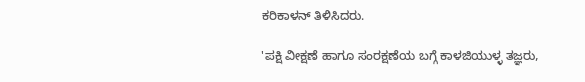ಕರಿಕಾಳನ್ ತಿಳಿಸಿದರು.

'ಪಕ್ಷಿ ವೀಕ್ಷಣೆ ಹಾಗೂ ಸಂರಕ್ಷಣೆಯ ಬಗ್ಗೆ ಕಾಳಜಿಯುಳ್ಳ ತಜ್ಞರು,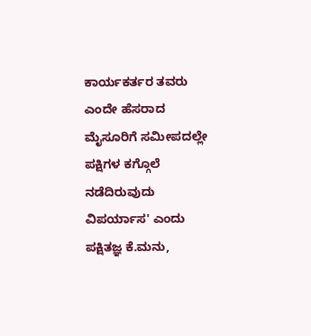ಕಾರ್ಯಕರ್ತರ ತವರು ಎಂದೇ ಹೆಸರಾದ ಮೈಸೂರಿಗೆ ಸಮೀಪದಲ್ಲೇ ಪಕ್ಷಿಗಳ ಕಗ್ಗೊಲೆ ನಡೆದಿರುವುದು ವಿಪರ್ಯಾಸ' ಎಂದು ಪಕ್ಷಿತಜ್ಞ ಕೆ.ಮನು,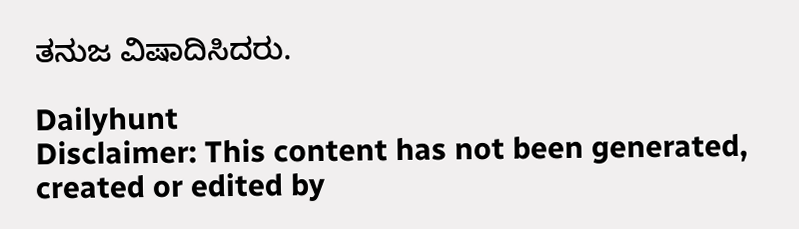ತನುಜ ವಿಷಾದಿಸಿದರು.

Dailyhunt
Disclaimer: This content has not been generated, created or edited by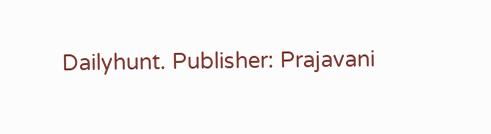Dailyhunt. Publisher: Prajavani